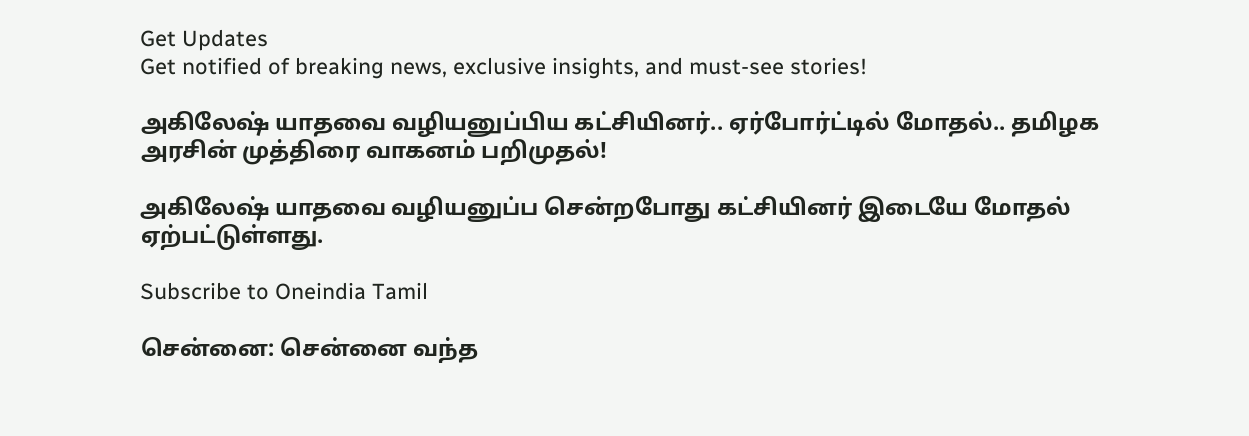Get Updates
Get notified of breaking news, exclusive insights, and must-see stories!

அகிலேஷ் யாதவை வழியனுப்பிய கட்சியினர்.. ஏர்போர்ட்டில் மோதல்.. தமிழக அரசின் முத்திரை வாகனம் பறிமுதல்!

அகிலேஷ் யாதவை வழியனுப்ப சென்றபோது கட்சியினர் இடையே மோதல் ஏற்பட்டுள்ளது.

Subscribe to Oneindia Tamil

சென்னை: சென்னை வந்த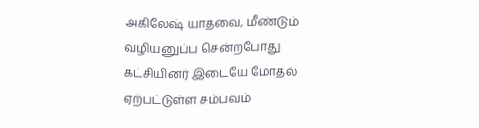அகிலேஷ் யாதவை, மீண்டும் வழியனுப்ப சென்றபோது கட்சியினர் இடையே மோதல் ஏற்பட்டுள்ள சம்பவம்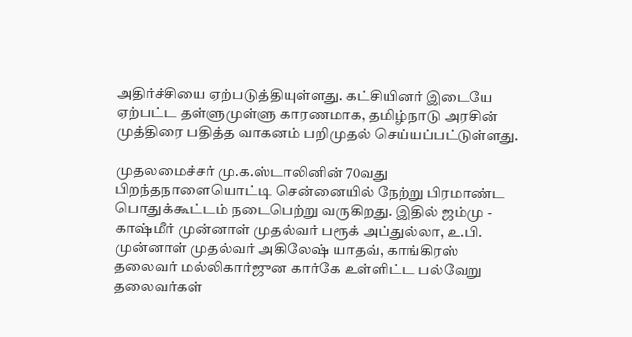அதிர்ச்சியை ஏற்படுத்தியுள்ளது. கட்சியினர் இடையே ஏற்பட்ட தள்ளுமுள்ளு காரணமாக, தமிழ்நாடு அரசின் முத்திரை பதித்த வாகனம் பறிமுதல் செய்யப்பட்டுள்ளது.

முதலமைச்சர் மு.க.ஸ்டாலினின் 70வது பிறந்தநாளையொட்டி சென்னையில் நேற்று பிரமாண்ட பொதுக்கூட்டம் நடைபெற்று வருகிறது. இதில் ஜம்மு - காஷ்மீர் முன்னாள் முதல்வர் பரூக் அப்துல்லா, உ.பி. முன்னாள் முதல்வர் அகிலேஷ் யாதவ், காங்கிரஸ் தலைவர் மல்லிகார்ஜுன கார்கே உள்ளிட்ட பல்வேறு தலைவர்கள்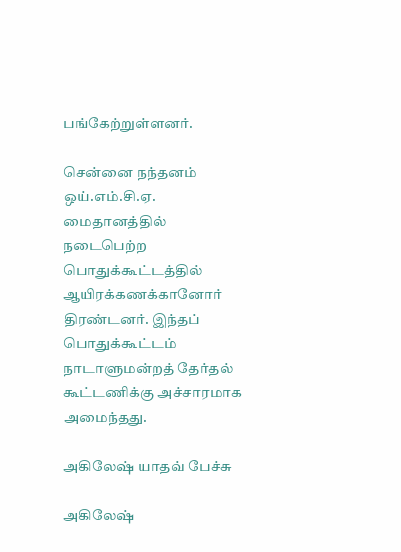பங்கேற்றுள்ளனர்.

சென்னை நந்தனம் ஒய்.எம்.சி.ஏ. மைதானத்தில் நடைபெற்ற பொதுக்கூட்டத்தில் ஆயிரக்கணக்கானோர் திரண்டனர். இந்தப் பொதுக்கூட்டம் நாடாளுமன்றத் தேர்தல் கூட்டணிக்கு அச்சாரமாக அமைந்தது.

அகிலேஷ் யாதவ் பேச்சு

அகிலேஷ்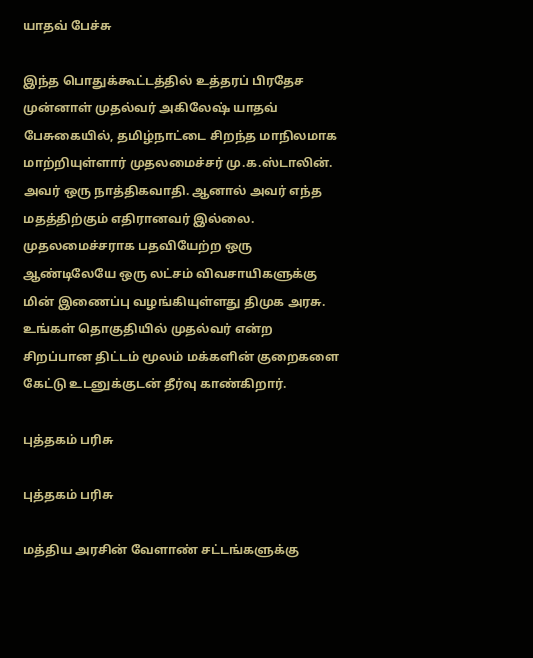யாதவ் பேச்சு

இந்த பொதுக்கூட்டத்தில் உத்தரப் பிரதேச முன்னாள் முதல்வர் அகிலேஷ் யாதவ் பேசுகையில், தமிழ்நாட்டை சிறந்த மாநிலமாக மாற்றியுள்ளார் முதலமைச்சர் மு.க.ஸ்டாலின். அவர் ஒரு நாத்திகவாதி. ஆனால் அவர் எந்த மதத்திற்கும் எதிரானவர் இல்லை. முதலமைச்சராக பதவியேற்ற ஒரு ஆண்டிலேயே ஒரு லட்சம் விவசாயிகளுக்கு மின் இணைப்பு வழங்கியுள்ளது திமுக அரசு. உங்கள் தொகுதியில் முதல்வர் என்ற சிறப்பான திட்டம் மூலம் மக்களின் குறைகளை கேட்டு உடனுக்குடன் தீர்வு காண்கிறார்.

புத்தகம் பரிசு

புத்தகம் பரிசு

மத்திய அரசின் வேளாண் சட்டங்களுக்கு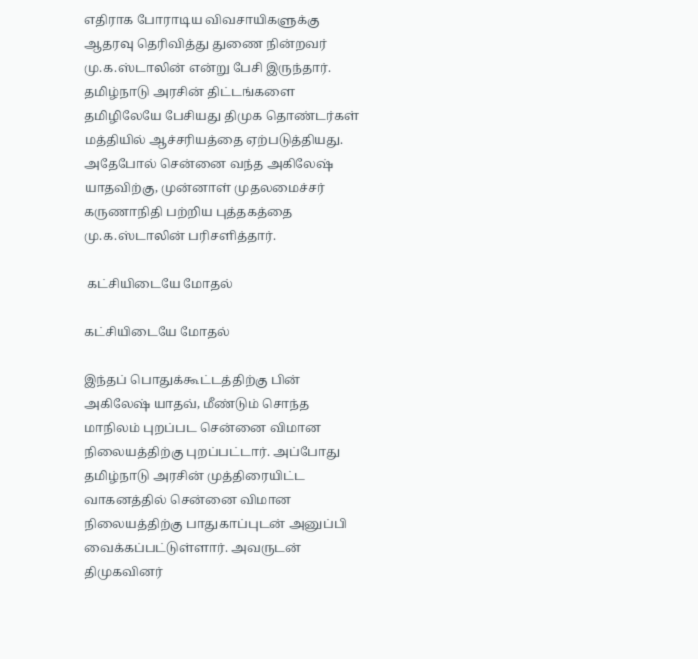எதிராக போராடிய விவசாயிகளுக்கு ஆதரவு தெரிவித்து துணை நின்றவர் மு.க.ஸ்டாலின் என்று பேசி இருந்தார். தமிழ்நாடு அரசின் திட்டங்களை தமிழிலேயே பேசியது திமுக தொண்டர்கள் மத்தியில் ஆச்சரியத்தை ஏற்படுத்தியது. அதேபோல் சென்னை வந்த அகிலேஷ் யாதவிற்கு, முன்னாள் முதலமைச்சர் கருணாநிதி பற்றிய புத்தகத்தை மு.க.ஸ்டாலின் பரிசளித்தார்.

 கட்சியிடையே மோதல்

கட்சியிடையே மோதல்

இந்தப் பொதுக்கூட்டத்திற்கு பின் அகிலேஷ் யாதவ், மீண்டும் சொந்த மாநிலம் புறப்பட சென்னை விமான நிலையத்திற்கு புறப்பட்டார். அப்போது தமிழ்நாடு அரசின் முத்திரையிட்ட வாகனத்தில் சென்னை விமான நிலையத்திற்கு பாதுகாப்புடன் அனுப்பி வைக்கப்பட்டுள்ளார். அவருடன் திமுகவினர்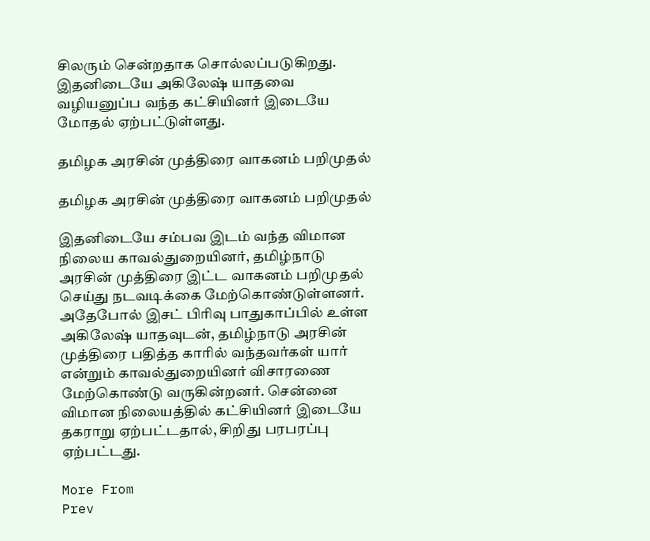சிலரும் சென்றதாக சொல்லப்படுகிறது. இதனிடையே அகிலேஷ் யாதவை வழியனுப்ப வந்த கட்சியினர் இடையே மோதல் ஏற்பட்டுள்ளது.

தமிழக அரசின் முத்திரை வாகனம் பறிமுதல்

தமிழக அரசின் முத்திரை வாகனம் பறிமுதல்

இதனிடையே சம்பவ இடம் வந்த விமான நிலைய காவல்துறையினர், தமிழ்நாடு அரசின் முத்திரை இட்ட வாகனம் பறிமுதல் செய்து நடவடிக்கை மேற்கொண்டுள்ளனர். அதேபோல் இசட் பிரிவு பாதுகாப்பில் உள்ள அகிலேஷ் யாதவுடன், தமிழ்நாடு அரசின் முத்திரை பதித்த காரில் வந்தவர்கள் யார் என்றும் காவல்துறையினர் விசாரணை மேற்கொண்டு வருகின்றனர். சென்னை விமான நிலையத்தில் கட்சியினர் இடையே தகராறு ஏற்பட்டதால், சிறிது பரபரப்பு ஏற்பட்டது.

More From
Prev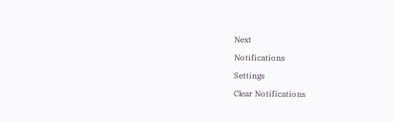Next
Notifications
Settings
Clear Notifications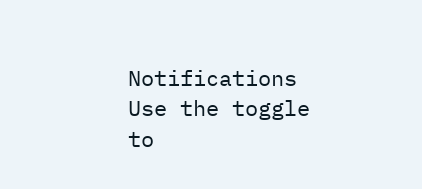Notifications
Use the toggle to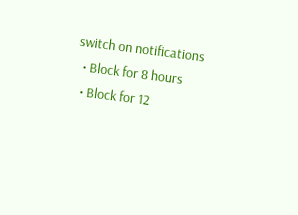switch on notifications
  • Block for 8 hours
  • Block for 12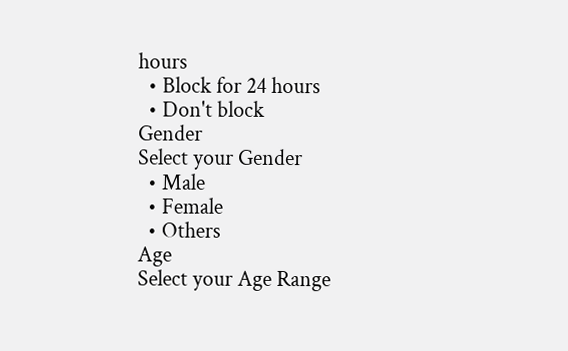hours
  • Block for 24 hours
  • Don't block
Gender
Select your Gender
  • Male
  • Female
  • Others
Age
Select your Age Range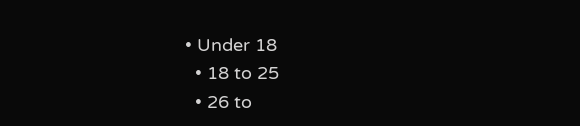• Under 18
  • 18 to 25
  • 26 to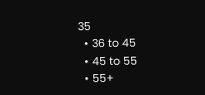35
  • 36 to 45
  • 45 to 55
  • 55+